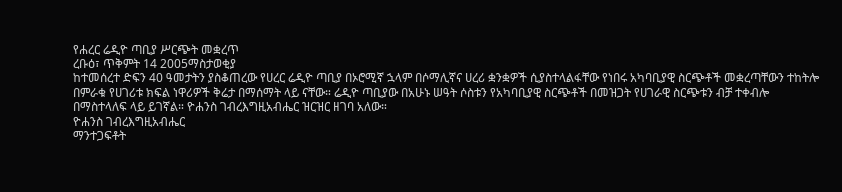የሐረር ሬዲዮ ጣቢያ ሥርጭት መቋረጥ
ረቡዕ፣ ጥቅምት 14 2005ማስታወቂያ
ከተመሰረተ ድፍን 40 ዓመታትን ያስቆጠረው የሀረር ሬዲዮ ጣቢያ በኦሮሚኛ ኋላም በሶማሊኛና ሀረሪ ቋንቋዎች ሲያስተላልፋቸው የነበሩ አካባቢያዊ ስርጭቶች መቋረጣቸውን ተከትሎ በምራቁ የሀገሪቱ ክፍል ነዋሪዎች ቅሬታ በማሰማት ላይ ናቸው። ሬዲዮ ጣቢያው በአሁኑ ሠዓት ሶስቱን የአካባቢያዊ ስርጭቶች በመዝጋት የሀገራዊ ስርጭቱን ብቻ ተቀብሎ በማስተላለፍ ላይ ይገኛል። ዮሐንስ ገብረእግዚአብሔር ዝርዝር ዘገባ አለው።
ዮሐንስ ገብረእግዚአብሔር
ማንተጋፍቶት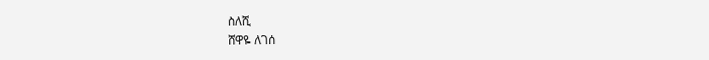ስለሺ
ሸዋዬ ለገሰ